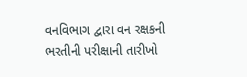વનવિભાગ દ્વારા વન રક્ષકની ભરતીની પરીક્ષાની તારીખો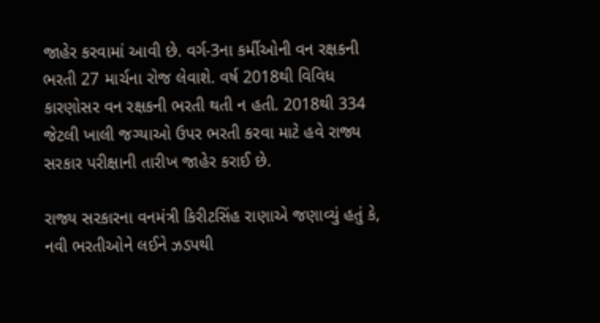જાહેર કરવામાં આવી છે. વર્ગ-3ના કર્મીઓની વન રક્ષકની ભરતી 27 માર્ચના રોજ લેવાશે. વર્ષ 2018થી વિવિધ કારણોસર વન રક્ષકની ભરતી થતી ન હતી. 2018થી 334 જેટલી ખાલી જગ્યાઓ ઉપર ભરતી કરવા માટે હવે રાજ્ય સરકાર પરીક્ષાની તારીખ જાહેર કરાઈ છે.

રાજ્ય સરકારના વનમંત્રી કિરીટસિંહ રાણાએ જણાવ્યું હતું કે, નવી ભરતીઓને લઈને ઝડપથી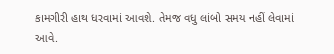કામગીરી હાથ ધરવામાં આવશે. તેમજ વધુ લાંબો સમય નહીં લેવામાં આવે.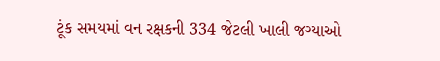ટૂંક સમયમાં વન રક્ષકની 334 જેટલી ખાલી જગ્યાઓ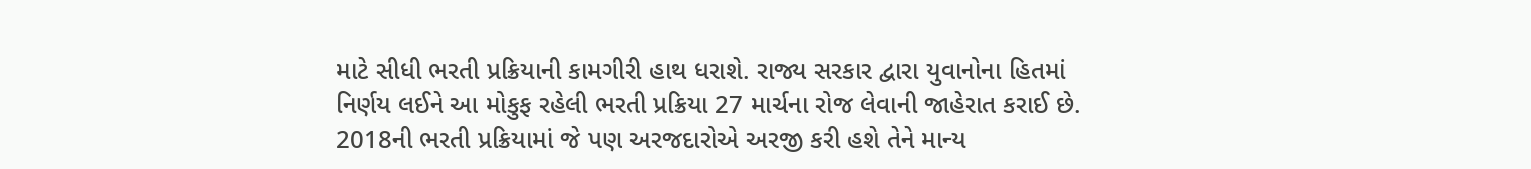માટે સીધી ભરતી પ્રક્રિયાની કામગીરી હાથ ધરાશે. રાજ્ય સરકાર દ્વારા યુવાનોના હિતમાં નિર્ણય લઈને આ મોકુફ રહેલી ભરતી પ્રક્રિયા 27 માર્ચના રોજ લેવાની જાહેરાત કરાઈ છે. 2018ની ભરતી પ્રક્રિયામાં જે પણ અરજદારોએ અરજી કરી હશે તેને માન્ય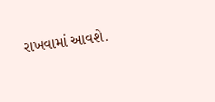રાખવામાં આવશે.